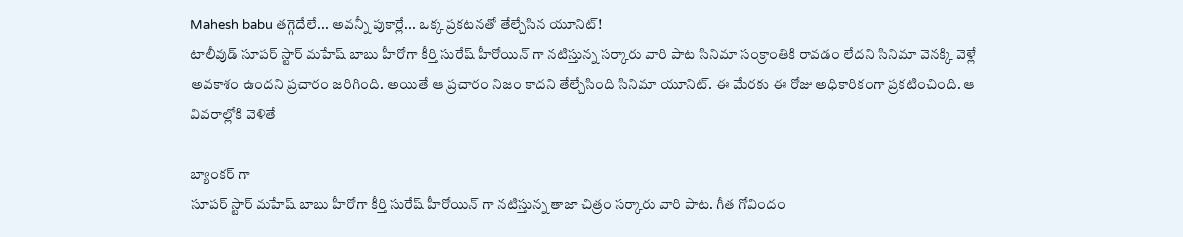Mahesh babu తగ్గెదేలే... అవన్నీ పుకార్లే... ఒక్క ప్రకటనతో తేల్చేసిన యూనిట్!
టాలీవుడ్ సూపర్ స్టార్ మహేష్ బాబు హీరోగా కీర్తి సురేష్ హీరోయిన్ గా నటిస్తున్న సర్కారు వారి పాట సినిమా సంక్రాంతికి రావడం లేదని సినిమా వెనక్కి వెళ్లే అవకాశం ఉందని ప్రచారం జరిగింది. అయితే ఆ ప్రచారం నిజం కాదని తేల్చేసింది సినిమా యూనిట్. ఈ మేరకు ఈ రోజు అధికారికంగా ప్రకటించింది. ఆ వివరాల్లోకి వెళితే

బ్యాంకర్ గా
సూపర్ స్టార్ మహేష్ బాబు హీరోగా కీర్తి సురేష్ హీరోయిన్ గా నటిస్తున్న తాజా చిత్రం సర్కారు వారి పాట. గీత గోవిందం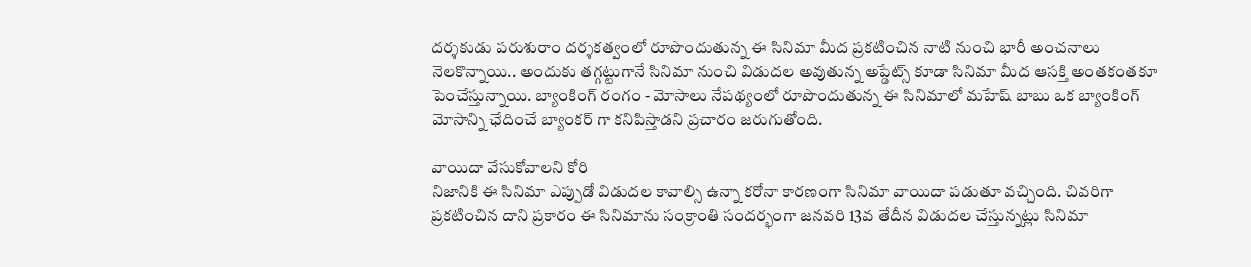దర్శకుడు పరుశురాం దర్శకత్వంలో రూపొందుతున్న ఈ సినిమా మీద ప్రకటించిన నాటి నుంచి భారీ అంచనాలు నెలకొన్నాయి.. అందుకు తగ్గట్టుగానే సినిమా నుంచి విడుదల అవుతున్న అప్డేట్స్ కూడా సినిమా మీద ఆసక్తి అంతకంతకూ పెంచేస్తున్నాయి. బ్యాంకింగ్ రంగం - మోసాలు నేపథ్యంలో రూపొందుతున్న ఈ సినిమాలో మహేష్ బాబు ఒక బ్యాంకింగ్ మోసాన్ని ఛేదించే బ్యాంకర్ గా కనిపిస్తాడని ప్రచారం జరుగుతోంది.

వాయిదా వేసుకోవాలని కోరి
నిజానికి ఈ సినిమా ఎప్పుడో విడుదల కావాల్సి ఉన్నా కరోనా కారణంగా సినిమా వాయిదా పడుతూ వచ్చింది. చివరిగా ప్రకటించిన దాని ప్రకారం ఈ సినిమాను సంక్రాంతి సందర్భంగా జనవరి 13వ తేదీన విడుదల చేస్తున్నట్లు సినిమా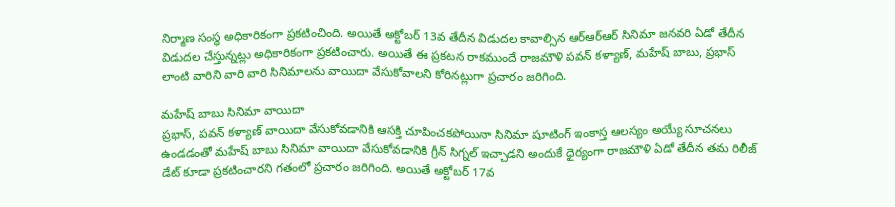నిర్మాణ సంస్థ అధికారికంగా ప్రకటించింది. అయితే అక్టోబర్ 13వ తేదీన విడుదల కావాల్సిన ఆర్ఆర్ఆర్ సినిమా జనవరి ఏడో తేదీన విడుదల చేస్తున్నట్లు అధికారికంగా ప్రకటించారు. అయితే ఈ ప్రకటన రాకముందే రాజమౌళి పవన్ కళ్యాణ్, మహేష్ బాబు, ప్రభాస్ లాంటి వారిని వారి వారి సినిమాలను వాయిదా వేసుకోవాలని కోరినట్లుగా ప్రచారం జరిగింది.

మహేష్ బాబు సినిమా వాయిదా
ప్రభాస్, పవన్ కళ్యాణ్ వాయిదా వేసుకోవడానికి ఆసక్తి చూపించకపోయినా సినిమా షూటింగ్ ఇంకాస్త ఆలస్యం అయ్యే సూచనలు ఉండడంతో మహేష్ బాబు సినిమా వాయిదా వేసుకోవడానికి గ్రీన్ సిగ్నల్ ఇచ్చాడని అందుకే ధైర్యంగా రాజమౌళి ఏడో తేదీన తమ రిలీజ్ డేట్ కూడా ప్రకటించారని గతంలో ప్రచారం జరిగింది. అయితే అక్టోబర్ 17వ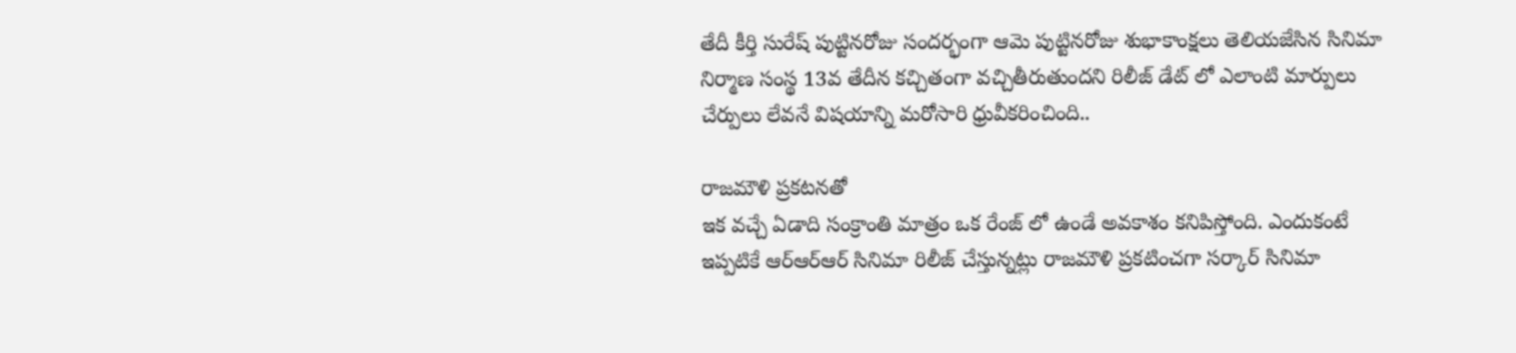తేదీ కీర్తి సురేష్ పుట్టినరోజు సందర్భంగా ఆమె పుట్టినరోజు శుభాకాంక్షలు తెలియజేసిన సినిమా నిర్మాణ సంస్థ 13వ తేదీన కచ్చితంగా వచ్చితీరుతుందని రిలీజ్ డేట్ లో ఎలాంటి మార్పులు చేర్పులు లేవనే విషయాన్ని మరోసారి ధ్రువీకరించింది..

రాజమౌళి ప్రకటనతో
ఇక వచ్చే ఏడాది సంక్రాంతి మాత్రం ఒక రేంజ్ లో ఉండే అవకాశం కనిపిస్తోంది. ఎందుకంటే ఇప్పటికే ఆర్ఆర్ఆర్ సినిమా రిలీజ్ చేస్తున్నట్లు రాజమౌళి ప్రకటించగా సర్కార్ సినిమా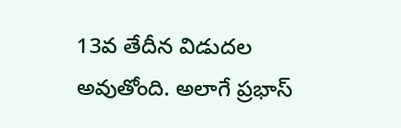13వ తేదీన విడుదల అవుతోంది. అలాగే ప్రభాస్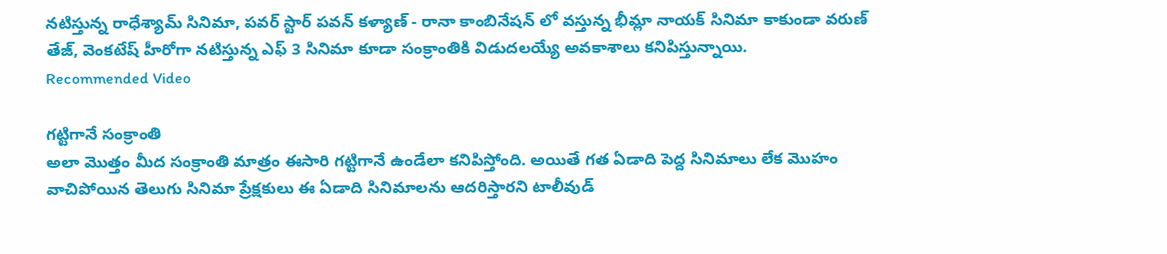నటిస్తున్న రాధేశ్యామ్ సినిమా, పవర్ స్టార్ పవన్ కళ్యాణ్ - రానా కాంబినేషన్ లో వస్తున్న భీమ్లా నాయక్ సినిమా కాకుండా వరుణ్ తేజ్, వెంకటేష్ హీరోగా నటిస్తున్న ఎఫ్ 3 సినిమా కూడా సంక్రాంతికి విడుదలయ్యే అవకాశాలు కనిపిస్తున్నాయి.
Recommended Video

గట్టిగానే సంక్రాంతి
అలా మొత్తం మీద సంక్రాంతి మాత్రం ఈసారి గట్టిగానే ఉండేలా కనిపిస్తోంది. అయితే గత ఏడాది పెద్ద సినిమాలు లేక మొహం వాచిపోయిన తెలుగు సినిమా ప్రేక్షకులు ఈ ఏడాది సినిమాలను ఆదరిస్తారని టాలీవుడ్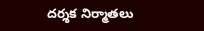దర్శక నిర్మాతలు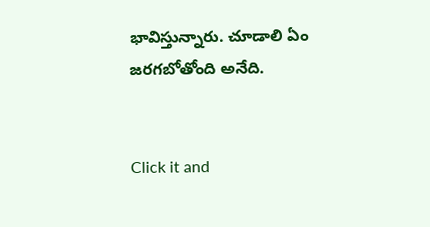భావిస్తున్నారు. చూడాలి ఏం జరగబోతోంది అనేది.


Click it and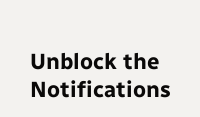Unblock the Notifications